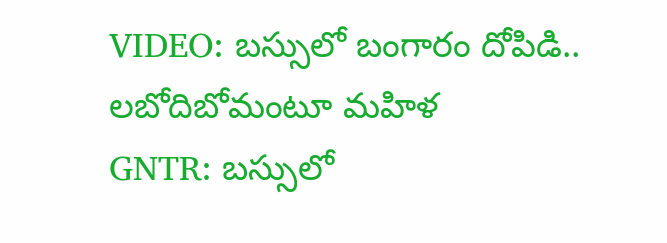VIDEO: బస్సులో బంగారం దోపిడి.. లబోదిబోమంటూ మహిళ
GNTR: బస్సులో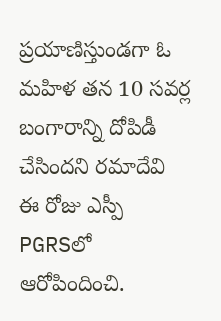ప్రయాణిస్తుండగా ఓ మహిళ తన 10 సవర్ల బంగారాన్ని దోపిడీ చేసిందని రమాదేవి ఈ రోజు ఎస్పీ PGRSలో ఆరోపిందించి.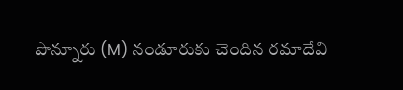పొన్నూరు (M) నండూరుకు చెందిన రమాదేవి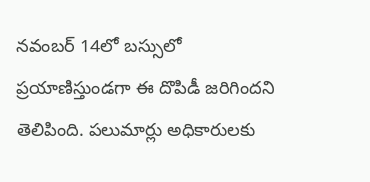నవంబర్ 14లో బస్సులో ప్రయాణిస్తుండగా ఈ దొపిడీ జరిగిందని తెలిపింది. పలుమార్లు అధికారులకు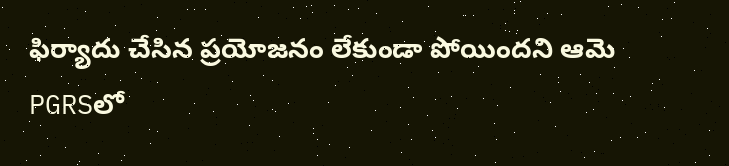ఫిర్యాదు చేసిన ప్రయోజనం లేకుండా పోయిందని ఆమె PGRSలో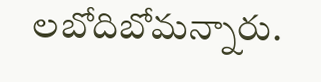లబోదిబోమన్నారు.